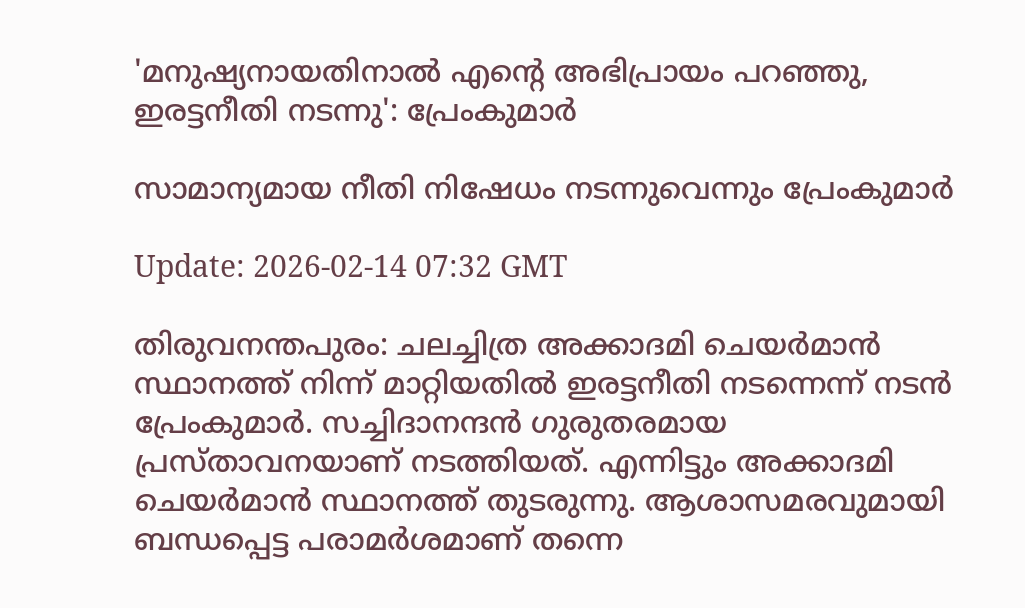'മനുഷ്യനായതിനാൽ എൻ്റെ അഭിപ്രായം പറഞ്ഞു, ഇരട്ടനീതി നടന്നു': പ്രേംകുമാർ

സാമാന്യമായ നീതി നിഷേധം നടന്നുവെന്നും പ്രേംകുമാർ

Update: 2026-02-14 07:32 GMT

തിരുവനന്തപുരം: ചലച്ചിത്ര അക്കാദമി ചെയർമാൻ സ്ഥാനത്ത് നിന്ന് മാറ്റിയതിൽ ഇരട്ടനീതി നടന്നെന്ന് നടൻ പ്രേംകുമാർ. സച്ചിദാനന്ദൻ ഗുരുതരമായ പ്രസ്താവനയാണ് നടത്തിയത്. എന്നിട്ടും അക്കാദമി ചെയർമാൻ സ്ഥാനത്ത് തുടരുന്നു. ആശാസമരവുമായി ബന്ധപ്പെട്ട പരാമർശമാണ് തന്നെ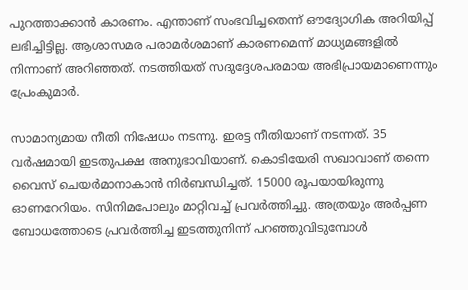പുറത്താക്കാൻ കാരണം. എന്താണ് സംഭവിച്ചതെന്ന് ഔദ്യോഗിക അറിയിപ്പ് ലഭിച്ചിട്ടില്ല. ആശാസമര പരാമർശമാണ് കാരണമെന്ന് മാധ്യമങ്ങളിൽ നിന്നാണ് അറിഞ്ഞത്. നടത്തിയത് സദുദ്ദേശപരമായ അഭിപ്രായമാണെന്നും പ്രേംകുമാർ.

സാമാന്യമായ നീതി നിഷേധം നടന്നു. ഇരട്ട നീതിയാണ് നടന്നത്. 35 വർഷമായി ഇടതുപക്ഷ അനുഭാവിയാണ്. കൊടിയേരി സഖാവാണ് തന്നെ വൈസ് ചെയർമാനാകാൻ നിർബന്ധിച്ചത്. 15000 രൂപയായിരുന്നു ഓണറേറിയം. സിനിമപോലും മാറ്റിവച്ച് പ്രവർത്തിച്ചു. അത്രയും അർപ്പണ ബോധത്തോടെ പ്രവർത്തിച്ച ഇടത്തുനിന്ന് പറഞ്ഞുവിടുമ്പോൾ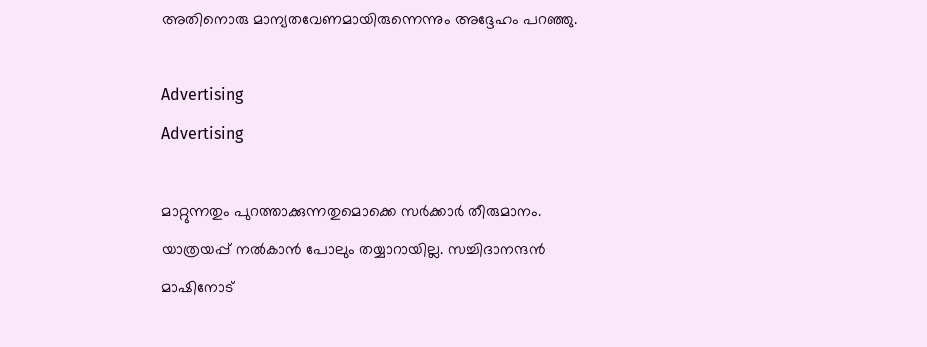അതിനൊരു മാന്യതവേണമായിരുന്നെന്നും അദ്ദേഹം പറഞ്ഞു.

Advertising
Advertising

മാറ്റുന്നതും പുറത്താക്കുന്നതുമൊക്കെ സർക്കാർ തീരുമാനം. യാത്രയപ്പ് നൽകാൻ പോലും തയ്യാറായില്ല. സച്ചിദാനന്ദൻ മാഷിനോട്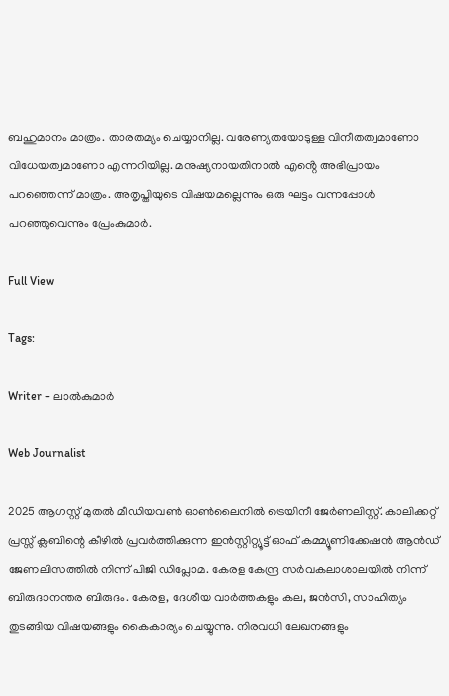ബഹുമാനം മാത്രം. താരതമ്യം ചെയ്യാനില്ല. വരേണ്യതയോടുള്ള വിനീതത്വമാണോ വിധേയത്വമാണോ എന്നറിയില്ല. മനുഷ്യനായതിനാൽ എൻ്റെ അഭിപ്രായം പറഞ്ഞെന്ന് മാത്രം. അതൃപ്തിയുടെ വിഷയമല്ലെന്നും ഒരു ഘട്ടം വന്നപ്പോൾ പറഞ്ഞുവെന്നും പ്രേംകുമാർ.

Full View

Tags:

Writer - ലാൽകുമാർ

Web Journalist

2025 ആഗസ്റ്റ് മുതൽ മീഡിയവൺ ഓൺലൈനിൽ ട്രെയിനീ ജേർണലിസ്റ്റ്. കാലിക്കറ്റ് പ്രസ്സ് ക്ലബിന്റെ കീഴില്‍ പ്രവര്‍ത്തിക്കുന്ന ഇന്‍സ്റ്റിറ്റ്യൂട്ട് ഓഫ് കമ്മ്യൂണിക്കേഷന്‍ ആന്‍ഡ് ജേണലിസത്തിൽ നിന്ന് പിജി ഡിപ്ലോമ. കേരള കേന്ദ്ര സർവകലാശാലയിൽ നിന്ന് ബിരുദാനന്തര ബിരുദം. കേരള, ദേശീയ വാർത്തകളും കല, ജൻസി, സാഹിത്യം തുടങ്ങിയ വിഷയങ്ങളും കൈകാര്യം ചെയ്യുന്നു. നിരവധി ലേഖനങ്ങളും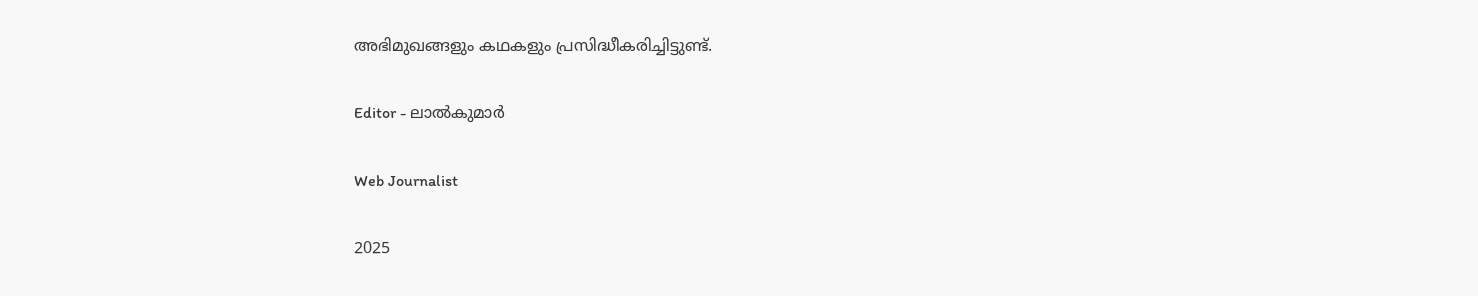അഭിമുഖങ്ങളും കഥകളും പ്രസിദ്ധീകരിച്ചിട്ടുണ്ട്.

Editor - ലാൽകുമാർ

Web Journalist

2025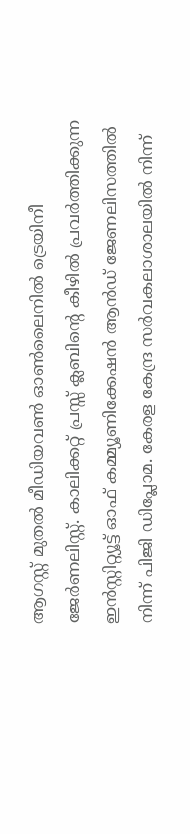ആഗസ്റ്റ് മുതൽ മീഡിയവൺ ഓൺലൈനിൽ ട്രെയിനീ ജേർണലിസ്റ്റ്. കാലിക്കറ്റ് പ്രസ്സ് ക്ലബിന്റെ കീഴില്‍ പ്രവര്‍ത്തിക്കുന്ന ഇന്‍സ്റ്റിറ്റ്യൂട്ട് ഓഫ് കമ്മ്യൂണിക്കേഷന്‍ ആന്‍ഡ് ജേണലിസത്തിൽ നിന്ന് പിജി ഡിപ്ലോമ. കേരള കേന്ദ്ര സർവകലാശാലയിൽ നിന്ന്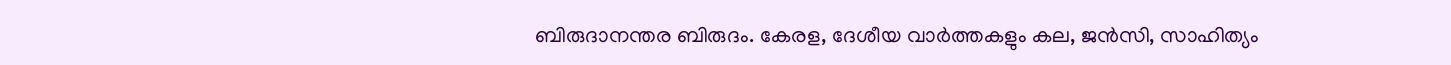ബിരുദാനന്തര ബിരുദം. കേരള, ദേശീയ വാർത്തകളും കല, ജൻസി, സാഹിത്യം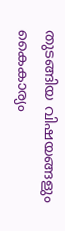തുടങ്ങിയ വിഷയങ്ങളും കൈകാര്യം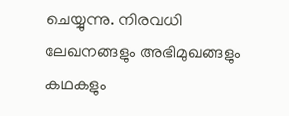ചെയ്യുന്നു. നിരവധി ലേഖനങ്ങളും അഭിമുഖങ്ങളും കഥകളും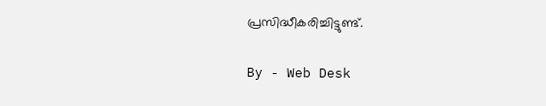പ്രസിദ്ധീകരിച്ചിട്ടുണ്ട്.

By - Web Desk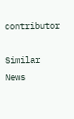contributor

Similar News